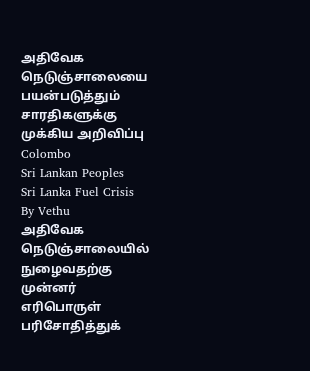அதிவேக நெடுஞ்சாலையை பயன்படுத்தும் சாரதிகளுக்கு முக்கிய அறிவிப்பு
Colombo
Sri Lankan Peoples
Sri Lanka Fuel Crisis
By Vethu
அதிவேக நெடுஞ்சாலையில் நுழைவதற்கு முன்னர் எரிபொருள் பரிசோதித்துக்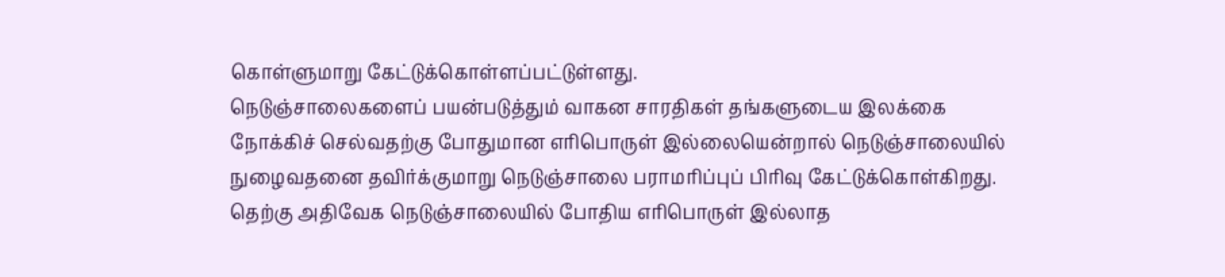கொள்ளுமாறு கேட்டுக்கொள்ளப்பட்டுள்ளது.
நெடுஞ்சாலைகளைப் பயன்படுத்தும் வாகன சாரதிகள் தங்களுடைய இலக்கை நோக்கிச் செல்வதற்கு போதுமான எரிபொருள் இல்லையென்றால் நெடுஞ்சாலையில் நுழைவதனை தவிர்க்குமாறு நெடுஞ்சாலை பராமரிப்புப் பிரிவு கேட்டுக்கொள்கிறது.
தெற்கு அதிவேக நெடுஞ்சாலையில் போதிய எரிபொருள் இல்லாத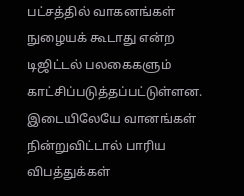பட்சத்தில் வாகனங்கள் நுழையக் கூடாது என்ற டிஜிட்டல் பலகைகளும் காட்சிப்படுத்தப்பட்டுள்ளன.
இடையிலேயே வானங்கள் நின்றுவிட்டால் பாரிய விபத்துக்கள்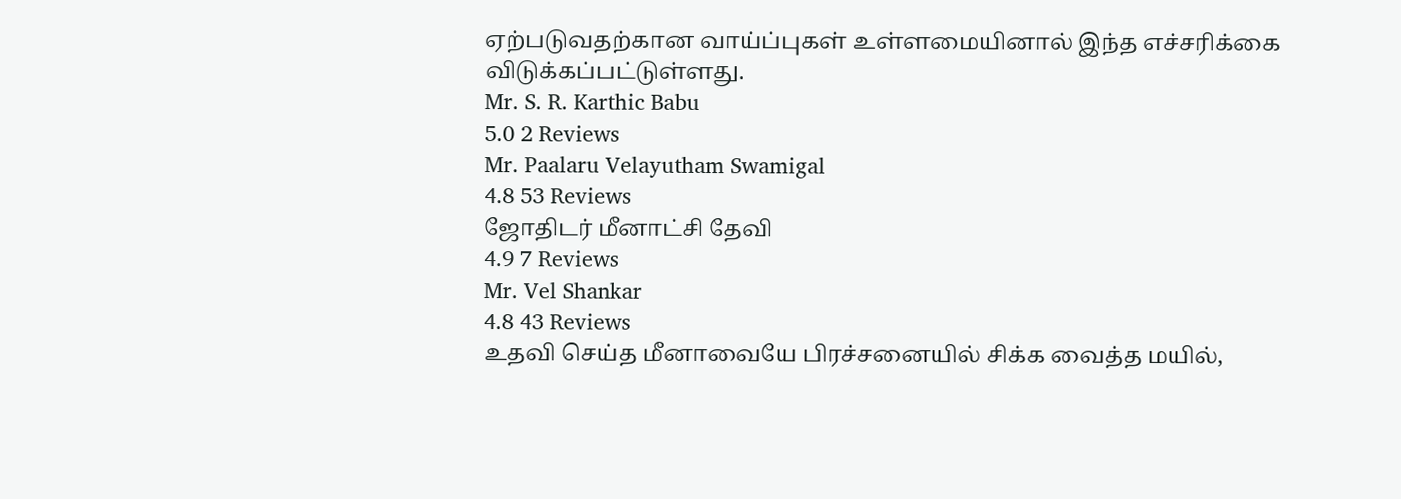ஏற்படுவதற்கான வாய்ப்புகள் உள்ளமையினால் இந்த எச்சரிக்கை விடுக்கப்பட்டுள்ளது.
Mr. S. R. Karthic Babu
5.0 2 Reviews
Mr. Paalaru Velayutham Swamigal
4.8 53 Reviews
ஜோதிடர் மீனாட்சி தேவி
4.9 7 Reviews
Mr. Vel Shankar
4.8 43 Reviews
உதவி செய்த மீனாவையே பிரச்சனையில் சிக்க வைத்த மயில்,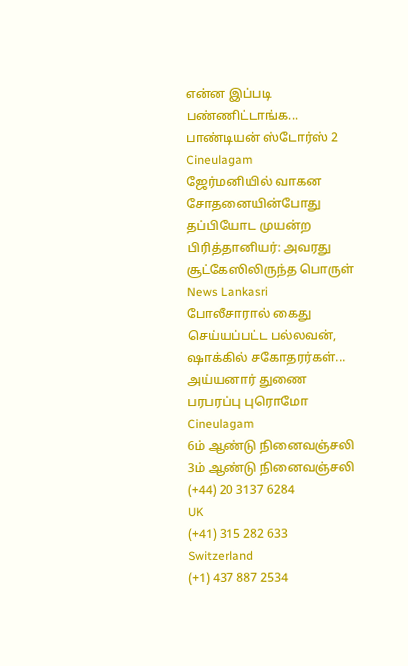என்ன இப்படி பண்ணிட்டாங்க... பாண்டியன் ஸ்டோர்ஸ் 2 Cineulagam
ஜேர்மனியில் வாகன சோதனையின்போது தப்பியோட முயன்ற பிரித்தானியர்: அவரது சூட்கேஸிலிருந்த பொருள் News Lankasri
போலீசாரால் கைது செய்யப்பட்ட பல்லவன், ஷாக்கில் சகோதரர்கள்... அய்யனார் துணை பரபரப்பு புரொமோ Cineulagam
6ம் ஆண்டு நினைவஞ்சலி
3ம் ஆண்டு நினைவஞ்சலி
(+44) 20 3137 6284
UK
(+41) 315 282 633
Switzerland
(+1) 437 887 2534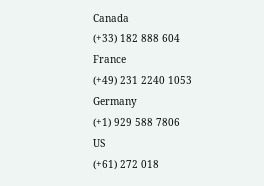Canada
(+33) 182 888 604
France
(+49) 231 2240 1053
Germany
(+1) 929 588 7806
US
(+61) 272 018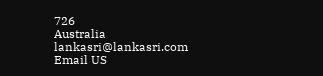726
Australia
lankasri@lankasri.com
Email US